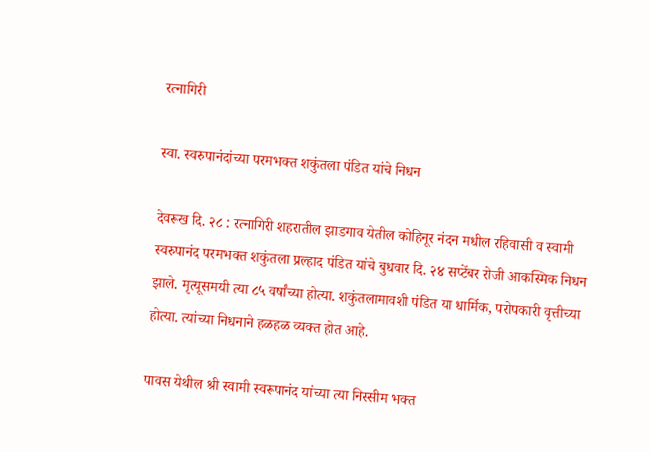रत्नागिरी

स्वा. स्वरुपानंदांच्या परमभक्त शकुंतला पंडित यांचे निधन

देवरूख दि. २८ : रत्नागिरी शहरातील झाडगाव येतील कोहिनूर नंदन मधील रहिवासी व स्वामी स्वरुपानंद परमभक्त शकुंतला प्रल्हाद पंडित यांचे बुधवार दि. २४ सप्टेंबर रोजी आकस्मिक निधन झाले. मृत्यूसमयी त्या ८५ वर्षांच्या होत्या. शकुंतलामावशी पंडित या धार्मिक, परोपकारी वृत्तीच्या होत्या. त्यांच्या निधनाने हळहळ व्यक्त होत आहे.

पावस येथील श्री स्वामी स्वरूपानंद यांच्या त्या निस्सीम भक्त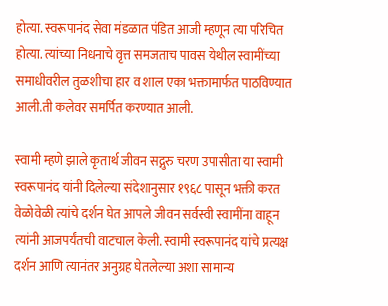होत्या. स्वरूपानंद सेवा मंडळात पंडित आजी म्हणून त्या परिचित होत्या. त्यांच्या निधनाचे वृत्त समजताच पावस येथील स्वामींच्या समाधीवरील तुळशीचा हार व शाल एका भक्तामार्फत पाठविण्यात आली.ती कलेवर समर्पित करण्यात आली.

स्वामी म्हणे झाले कृतार्थ जीवन सद्गुरु चरण उपासीता या स्वामी स्वरूपानंद यांनी दिलेल्या संदेशानुसार १९६८ पासून भक्ती करत वेळोवेळी त्यांचे दर्शन घेत आपले जीवन सर्वस्वी स्वामींना वाहून त्यांनी आजपर्यंतची वाटचाल केली. स्वामी स्वरूपानंद यांचे प्रत्यक्ष दर्शन आणि त्यानंतर अनुग्रह घेतलेल्या अशा सामान्य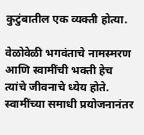कुटुंबातील एक व्यक्ती होत्या.

वेळोवेळी भगवंताचे नामस्मरण आणि स्वामींची भक्ती हेच त्यांचे जीवनाचे ध्येय होते. स्वामींच्या समाधी प्रयोजनानंतर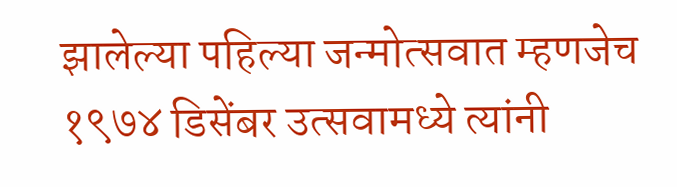झालेल्या पहिल्या जन्मोत्सवात म्हणजेच १९७४ डिसेंबर उत्सवामध्ये त्यांनी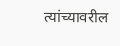त्यांच्यावरील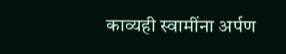काव्यही स्वामींना अर्पण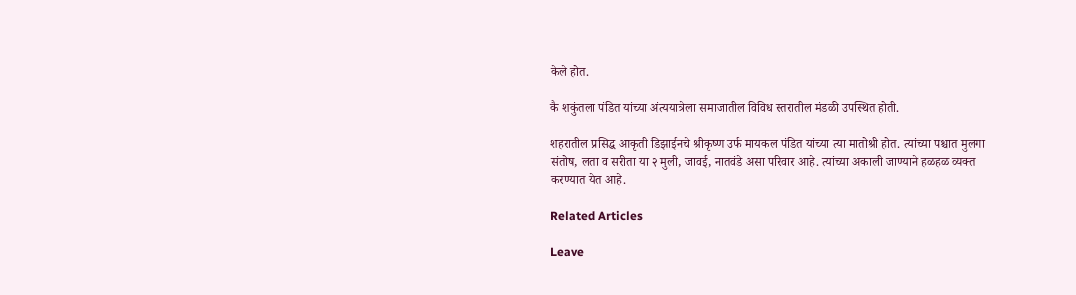केले होत.

कै शकुंतला पंडित यांच्या अंत्ययात्रेला समाजातील विविध स्तरातील मंडळी उपस्थित होती.

शहरातील प्रसिद्ध आकृती डिझाईनचे श्रीकृष्ण उर्फ मायकल पंडित यांच्या त्या मातोश्री होत. त्यांच्या पश्चात मुलगा संतोष, लता व सरीता या २ मुली, जावई, नातवंडे असा परिवार आहे. त्यांच्या अकाली जाण्याने हळहळ व्यक्त करण्यात येत आहे.

Related Articles

Leave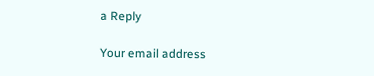a Reply

Your email address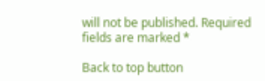will not be published. Required fields are marked *

Back to top button